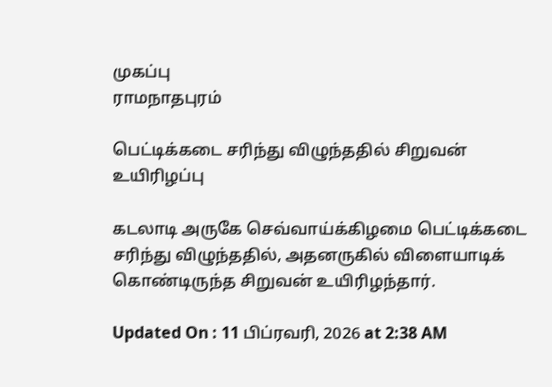முகப்பு
ராமநாதபுரம்

பெட்டிக்கடை சரிந்து விழுந்ததில் சிறுவன் உயிரிழப்பு

கடலாடி அருகே செவ்வாய்க்கிழமை பெட்டிக்கடை சரிந்து விழுந்ததில், அதனருகில் விளையாடிக் கொண்டிருந்த சிறுவன் உயிரிழந்தார்.

Updated On : 11 பிப்ரவரி, 2026 at 2:38 AM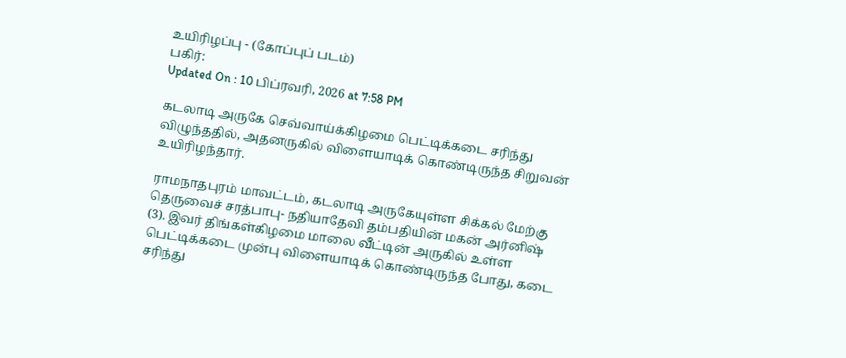உயிரிழப்பு - (கோப்புப் படம்)
பகிர்:
Updated On : 10 பிப்ரவரி, 2026 at 7:58 PM

கடலாடி அருகே செவ்வாய்க்கிழமை பெட்டிக்கடை சரிந்து விழுந்ததில், அதனருகில் விளையாடிக் கொண்டிருந்த சிறுவன் உயிரிழந்தார்.

ராமநாதபுரம் மாவட்டம், கடலாடி அருகேயுள்ள சிக்கல் மேற்கு தெருவைச் சரத்பாபு- நதியாதேவி தம்பதியின் மகன் அர்னிஷ் (3). இவர் திங்கள்கிழமை மாலை வீட்டின் அருகில் உள்ள பெட்டிக்கடை முன்பு விளையாடிக் கொண்டிருந்த போது, கடை சரிந்து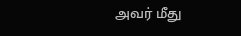அவர் மீது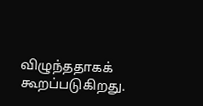விழுந்ததாகக் கூறப்படுகிறது.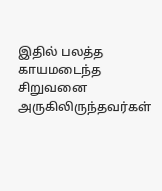இதில் பலத்த காயமடைந்த சிறுவனை அருகிலிருந்தவர்கள்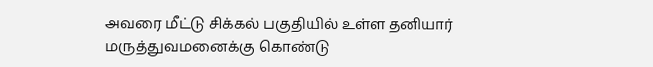அவரை மீட்டு சிக்கல் பகுதியில் உள்ள தனியார் மருத்துவமனைக்கு கொண்டு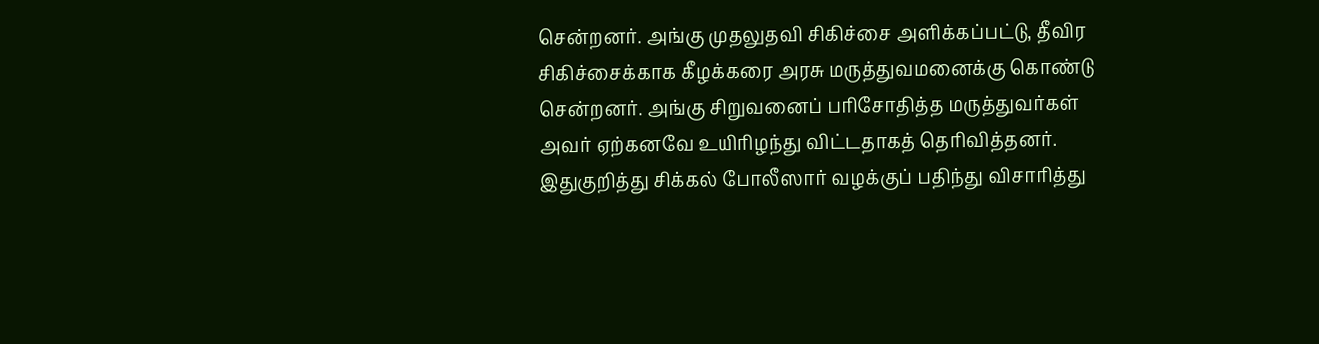சென்றனர். அங்கு முதலுதவி சிகிச்சை அளிக்கப்பட்டு, தீவிர சிகிச்சைக்காக கீழக்கரை அரசு மருத்துவமனைக்கு கொண்டு சென்றனர். அங்கு சிறுவனைப் பரிசோதித்த மருத்துவர்கள் அவர் ஏற்கனவே உயிரிழந்து விட்டதாகத் தெரிவித்தனர். இதுகுறித்து சிக்கல் போலீஸார் வழக்குப் பதிந்து விசாரித்து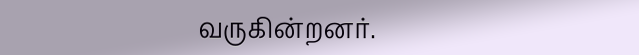வருகின்றனர்.